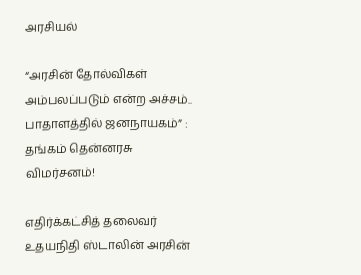அரசியல்

“அரசின் தோல்விகள் அம்பலப்படும் என்ற அச்சம்.. பாதாளத்தில் ஜனநாயகம்” : தங்கம் தென்னரசு விமர்சனம்!

எதிர்க்கட்சித் தலைவர் உதயநிதி ஸ்டாலின் அரசின்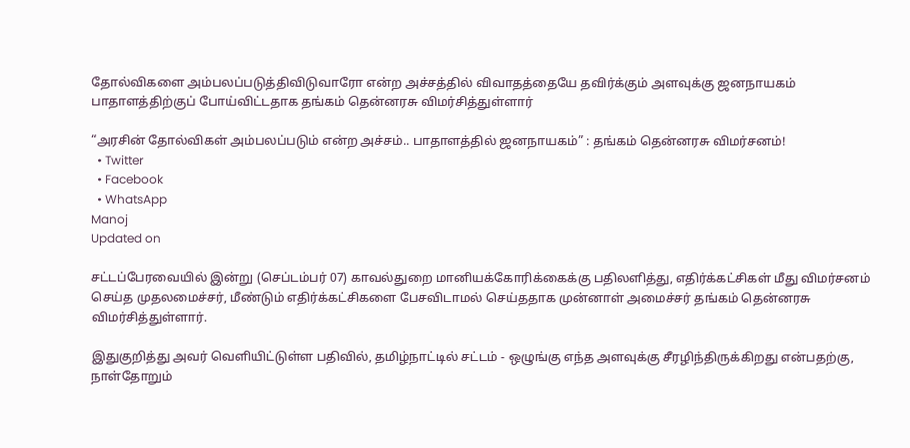தோல்விகளை அம்பலப்படுத்திவிடுவாரோ என்ற அச்சத்தில் விவாதத்தையே தவிர்க்கும் அளவுக்கு ஜனநாயகம் பாதாளத்திற்குப் போய்விட்டதாக தங்கம் தென்னரசு விமர்சித்துள்ளார்

“அரசின் தோல்விகள் அம்பலப்படும் என்ற அச்சம்.. பாதாளத்தில் ஜனநாயகம்” : தங்கம் தென்னரசு விமர்சனம்!
  • Twitter
  • Facebook
  • WhatsApp
Manoj
Updated on

சட்டப்பேரவையில் இன்று (செப்டம்பர் 07) காவல்துறை மானியக்கோரிக்கைக்கு பதிலளித்து, எதிர்க்கட்சிகள் மீது விமர்சனம் செய்த முதலமைச்சர், மீண்டும் எதிர்க்கட்சிகளை பேசவிடாமல் செய்ததாக முன்னாள் அமைச்சர் தங்கம் தென்னரசு விமர்சித்துள்ளார்.

இதுகுறித்து அவர் வெளியிட்டுள்ள பதிவில், தமிழ்நாட்டில் சட்டம் - ஒழுங்கு எந்த அளவுக்கு சீரழிந்திருக்கிறது என்பதற்கு, நாள்தோறும்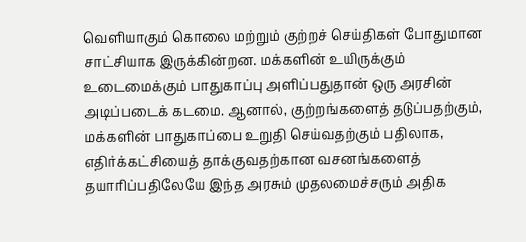வெளியாகும் கொலை மற்றும் குற்றச் செய்திகள் போதுமான சாட்சியாக இருக்கின்றன. மக்களின் உயிருக்கும் உடைமைக்கும் பாதுகாப்பு அளிப்பதுதான் ஒரு அரசின் அடிப்படைக் கடமை. ஆனால், குற்றங்களைத் தடுப்பதற்கும், மக்களின் பாதுகாப்பை உறுதி செய்வதற்கும் பதிலாக, எதிர்க்கட்சியைத் தாக்குவதற்கான வசனங்களைத் தயாரிப்பதிலேயே இந்த அரசும் முதலமைச்சரும் அதிக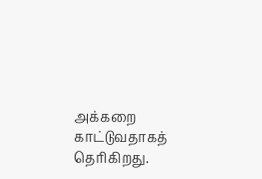அக்கறை காட்டுவதாகத் தெரிகிறது.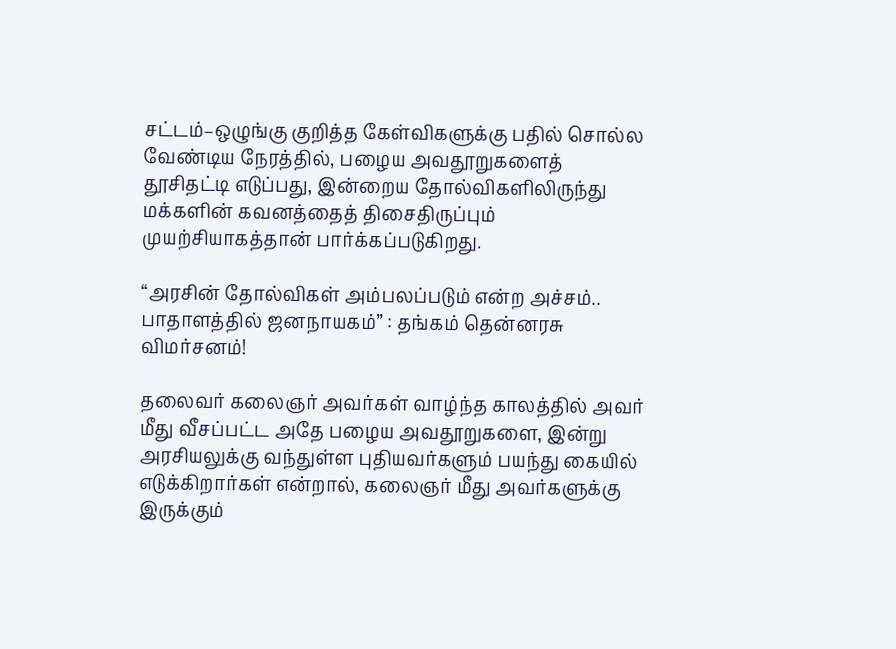சட்டம்–ஒழுங்கு குறித்த கேள்விகளுக்கு பதில் சொல்ல வேண்டிய நேரத்தில், பழைய அவதூறுகளைத் தூசிதட்டி எடுப்பது, இன்றைய தோல்விகளிலிருந்து மக்களின் கவனத்தைத் திசைதிருப்பும் முயற்சியாகத்தான் பார்க்கப்படுகிறது.

“அரசின் தோல்விகள் அம்பலப்படும் என்ற அச்சம்.. பாதாளத்தில் ஜனநாயகம்” : தங்கம் தென்னரசு விமர்சனம்!

தலைவர் கலைஞர் அவர்கள் வாழ்ந்த காலத்தில் அவர் மீது வீசப்பட்ட அதே பழைய அவதூறுகளை, இன்று அரசியலுக்கு வந்துள்ள புதியவர்களும் பயந்து கையில் எடுக்கிறார்கள் என்றால், கலைஞர் மீது அவர்களுக்கு இருக்கும்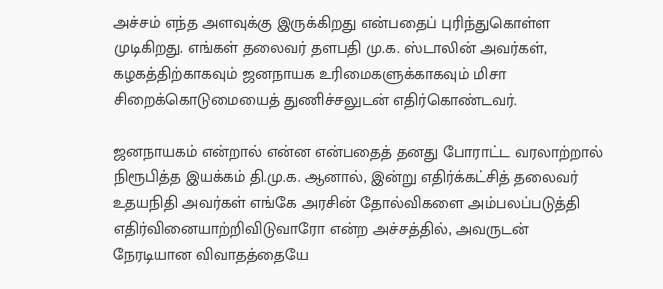அச்சம் எந்த அளவுக்கு இருக்கிறது என்பதைப் புரிந்துகொள்ள முடிகிறது. எங்கள் தலைவர் தளபதி மு.க. ஸ்டாலின் அவர்கள், கழகத்திற்காகவும் ஜனநாயக உரிமைகளுக்காகவும் மிசா சிறைக்கொடுமையைத் துணிச்சலுடன் எதிர்கொண்டவர்.

ஜனநாயகம் என்றால் என்ன என்பதைத் தனது போராட்ட வரலாற்றால் நிரூபித்த இயக்கம் தி.மு.க. ஆனால், இன்று எதிர்க்கட்சித் தலைவர் உதயநிதி அவர்கள் எங்கே அரசின் தோல்விகளை அம்பலப்படுத்தி எதிர்வினையாற்றிவிடுவாரோ என்ற அச்சத்தில், அவருடன் நேரடியான விவாதத்தையே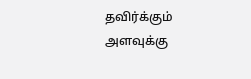தவிர்க்கும் அளவுக்கு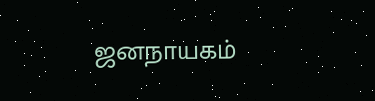ஜனநாயகம்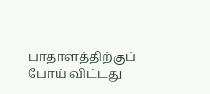பாதாளத்திற்குப் போய் விட்டது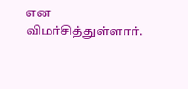என விமர்சித்துள்ளார்.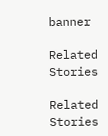banner

Related Stories

Related Stories